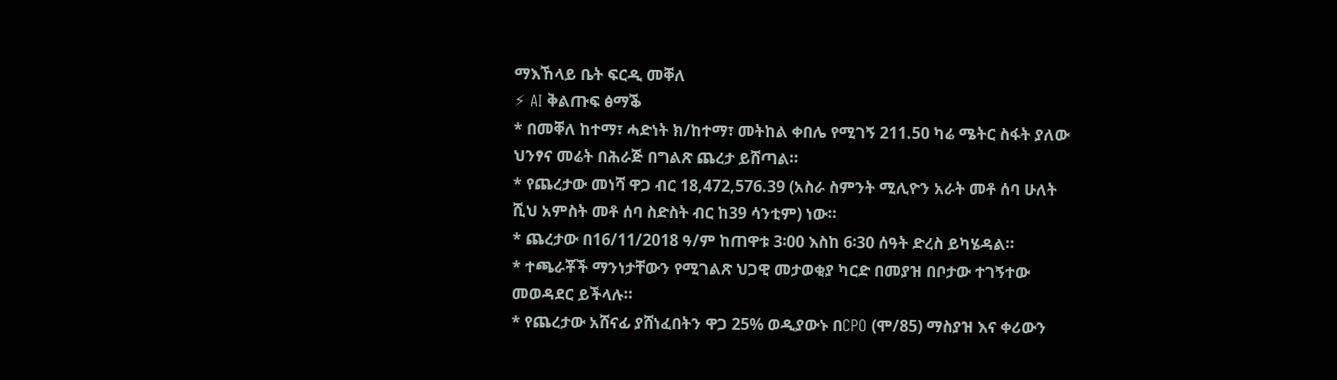ማእኸላይ ቤት ፍርዲ መቐለ
⚡ AI ቅልጡፍ ፅማቕ
* በመቐለ ከተማ፣ ሓድነት ክ/ከተማ፣ መትከል ቀበሌ የሚገኝ 211.50 ካሬ ሜትር ስፋት ያለው ህንፃና መሬት በሕራጅ በግልጽ ጨረታ ይሸጣል።
* የጨረታው መነሻ ዋጋ ብር 18,472,576.39 (አስራ ስምንት ሚሊዮን አራት መቶ ሰባ ሁለት ሺህ አምስት መቶ ሰባ ስድስት ብር ከ39 ሳንቲም) ነው።
* ጨረታው በ16/11/2018 ዓ/ም ከጠዋቱ 3፡00 እስከ 6፡30 ሰዓት ድረስ ይካሄዳል።
* ተጫራቾች ማንነታቸውን የሚገልጽ ህጋዊ መታወቂያ ካርድ በመያዝ በቦታው ተገኝተው መወዳደር ይችላሉ።
* የጨረታው አሸናፊ ያሸነፈበትን ዋጋ 25% ወዲያውኑ በCPO (ሞ/85) ማስያዝ እና ቀሪውን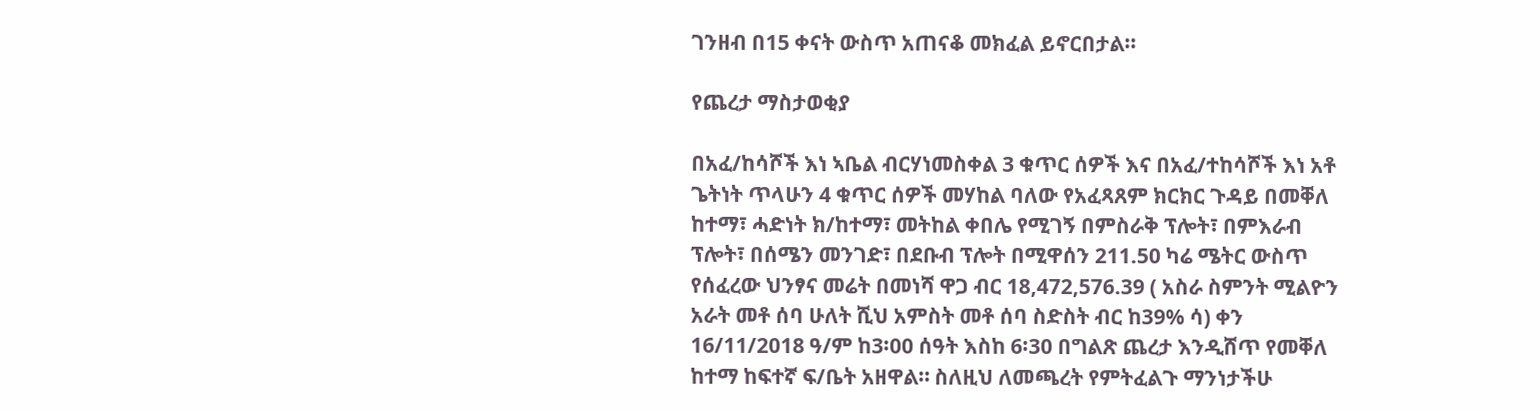ገንዘብ በ15 ቀናት ውስጥ አጠናቆ መክፈል ይኖርበታል።

የጨረታ ማስታወቂያ

በአፈ/ከሳሾች እነ ኣቤል ብርሃነመስቀል 3 ቁጥር ሰዎች እና በአፈ/ተከሳሾች እነ አቶ ጌትነት ጥላሁን 4 ቁጥር ሰዎች መሃከል ባለው የአፈጻጸም ክርክር ጉዳይ በመቐለ ከተማ፣ ሓድነት ክ/ከተማ፣ መትከል ቀበሌ የሚገኝ በምስራቅ ፕሎት፣ በምእራብ ፕሎት፣ በሰሜን መንገድ፣ በደቡብ ፕሎት በሚዋሰን 211.50 ካሬ ሜትር ውስጥ የሰፈረው ህንፃና መሬት በመነሻ ዋጋ ብር 18,472,576.39 ( አስራ ስምንት ሚልዮን አራት መቶ ሰባ ሁለት ሺህ አምስት መቶ ሰባ ስድስት ብር ከ39% ሳ) ቀን 16/11/2018 ዓ/ም ከ3፡00 ሰዓት እስከ 6፡30 በግልጽ ጨረታ እንዲሸጥ የመቐለ ከተማ ከፍተኛ ፍ/ቤት አዘዋል። ስለዚህ ለመጫረት የምትፈልጉ ማንነታችሁ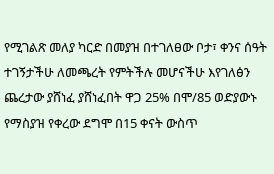የሚገልጽ መለያ ካርድ በመያዝ በተገለፀው ቦታ፣ ቀንና ሰዓት ተገኝታችሁ ለመጫረት የምትችሉ መሆናችሁ እየገለፅን ጨረታው ያሸነፈ ያሸነፈበት ዋጋ 25% በሞ/85 ወድያውኑ የማስያዝ የቀረው ደግሞ በ15 ቀናት ውስጥ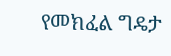የመክፈል ግዴታ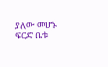ያለው መሆኑ ፍርድ ቤቱ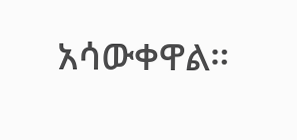አሳውቀዋል።